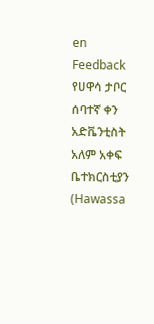en
Feedback
የሀዋሳ ታቦር ሰባተኛ ቀን አድቬንቲስት አለም አቀፍ ቤተክርስቲያን (Hawassa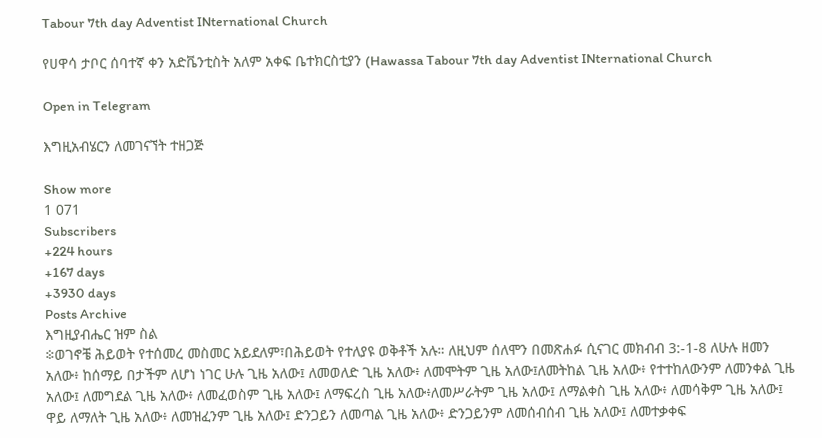Tabour 7th day Adventist INternational Church

የሀዋሳ ታቦር ሰባተኛ ቀን አድቬንቲስት አለም አቀፍ ቤተክርስቲያን (Hawassa Tabour 7th day Adventist INternational Church

Open in Telegram

እግዚአብሄርን ለመገናኘት ተዘጋጅ

Show more
1 071
Subscribers
+224 hours
+167 days
+3930 days
Posts Archive
እግዚያብሔር ዝም ስል
፨ወገኖቼ ሕይወት የተሰመረ መስመር አይደለም፣በሕይወት የተለያዩ ወቅቶች አሉ። ለዚህም ሰለሞን በመጽሐፉ ሲናገር መክብብ 3:-1-8 ለሁሉ ዘመን አለው፥ ከሰማይ በታችም ለሆነ ነገር ሁሉ ጊዜ አለው፤ ለመወለድ ጊዜ አለው፥ ለመሞትም ጊዜ አለው፤ለመትከል ጊዜ አለው፥ የተተከለውንም ለመንቀል ጊዜ አለው፤ ለመግደል ጊዜ አለው፥ ለመፈወስም ጊዜ አለው፤ ለማፍረስ ጊዜ አለው፥ለመሥራትም ጊዜ አለው፤ ለማልቀስ ጊዜ አለው፥ ለመሳቅም ጊዜ አለው፤ ዋይ ለማለት ጊዜ አለው፥ ለመዝፈንም ጊዜ አለው፤ ድንጋይን ለመጣል ጊዜ አለው፥ ድንጋይንም ለመሰብሰብ ጊዜ አለው፤ ለመተቃቀፍ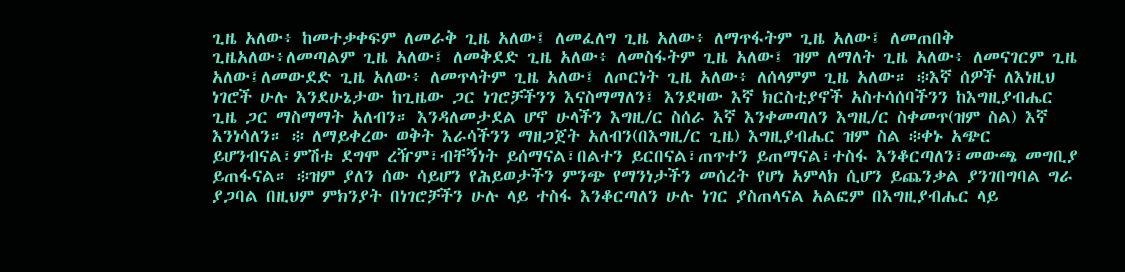ጊዜ አለው፥ ከመተቃቀፍም ለመራቅ ጊዜ አለው፤ ለመፈለግ ጊዜ አለው፥ ለማጥፋትም ጊዜ አለው፤ ለመጠበቅ ጊዜአለው፥ለመጣልም ጊዜ አለው፤ ለመቅደድ ጊዜ አለው፥ ለመስፋትም ጊዜ አለው፤ ዝም ለማለት ጊዜ አለው፥ ለመናገርም ጊዜ አለው፤ለመውደድ ጊዜ አለው፥ ለመጥላትም ጊዜ አለው፤ ለጦርነት ጊዜ አለው፥ ለሰላምም ጊዜ አለው። ፨እኛ ሰዎች ለእነዚህ ነገሮች ሁሉ እንደሁኔታው ከጊዜው ጋር ነገሮቻችንን እናስማማለን፤ እንደዛው እኛ ክርስቲያኖች አስተሳሰባችንን ከእግዚያብሔር ጊዜ ጋር ማስማማት አለብን። እንዳለመታደል ሆኖ ሁላችን እግዚ/ር ስሰራ እኛ እንቀመጣለን እግዚ/ር ስቀመጥ(ዝም ስል) እኛ እንነሳለን። ፨ ለማይቀረው ወቅት እራሳችንን ማዘጋጀት አለብን(በእግዚ/ር ጊዜ) እግዚያብሔር ዝም ስል ፨ቀኑ አጭር ይሆንብናል፣ምሽቱ ደግሞ ረዥም፣ብቸኝነት ይሰማናል፣በልተን ይርበናል፣ጠጥተን ይጠማናል፣ተስፋ እንቆርጣለን፣መውጫ መግቢያ ይጠፋናል። ፨ዝም ያለን ሰው ሳይሆን የሕይወታችን ምንጭ የማንነታችን መሰረት የሆነ አምላክ ሲሆን ይጨንቃል ያንገበግባል ግራ ያጋባል በዚህም ምክንያት በነገሮቻችን ሁሉ ላይ ተስፋ እንቆርጣለን ሁሉ ነገር ያስጠላናል አልፎም በእግዚያብሔር ላይ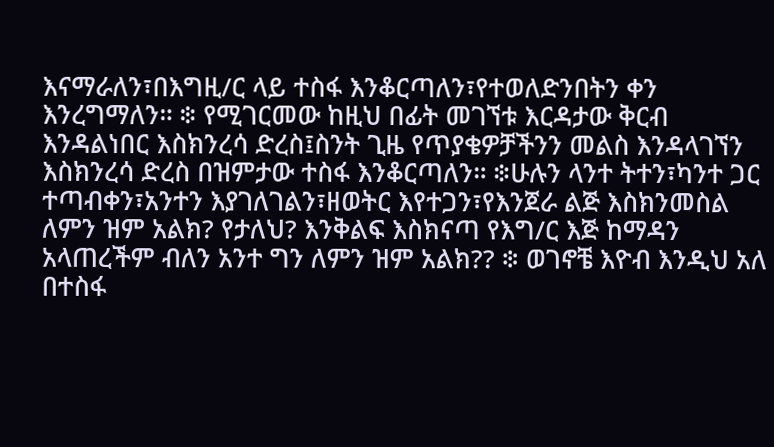እናማራለን፣በእግዚ/ር ላይ ተስፋ እንቆርጣለን፣የተወለድንበትን ቀን እንረግማለን። ፨ የሚገርመው ከዚህ በፊት መገኘቱ እርዳታው ቅርብ እንዳልነበር እስክንረሳ ድረስ፤ስንት ጊዜ የጥያቄዎቻችንን መልስ እንዳላገኘን እስክንረሳ ድረስ በዝምታው ተስፋ እንቆርጣለን። ፨ሁሉን ላንተ ትተን፣ካንተ ጋር ተጣብቀን፣አንተን እያገለገልን፣ዘወትር እየተጋን፣የእንጀራ ልጅ እስክንመስል ለምን ዝም አልክ? የታለህ? እንቅልፍ እስክናጣ የእግ/ር እጅ ከማዳን አላጠረችም ብለን አንተ ግን ለምን ዝም አልክ?? ፨ ወገኖቼ እዮብ እንዲህ አለ በተስፋ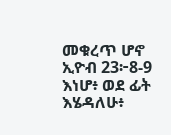መቁረጥ ሆኖ ኢዮብ 23፦8-9 እነሆ፥ ወደ ፊት እሄዳለሁ፥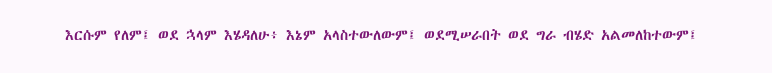እርሱም የለም፤ ወደ ኋላም እሄዳለሁ፥ እኔም አላስተውለውም፤ ወደሚሠራበት ወደ ግራ ብሄድ አልመለከተውም፤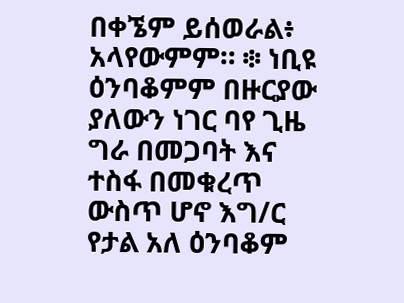በቀኜም ይሰወራል፥ አላየውምም። ፨ ነቢዩ ዕንባቆምም በዙርያው ያለውን ነገር ባየ ጊዜ ግራ በመጋባት እና ተስፋ በመቁረጥ ውስጥ ሆኖ እግ/ር የታል አለ ዕንባቆም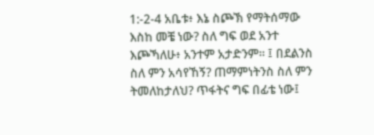1:-2-4 አቤቱ፥ እኔ ስጮኽ የማትሰማው እስከ መቼ ነው? ስለ ግፍ ወደ አንተ እጮኻለሁ፥ አንተም አታድንም። ፤ በደልንስ ስለ ምን አሳየኸኝ? ጠማምነትንስ ስለ ምን ትመለከታለህ? ጥፋትና ግፍ በፊቴ ነው፤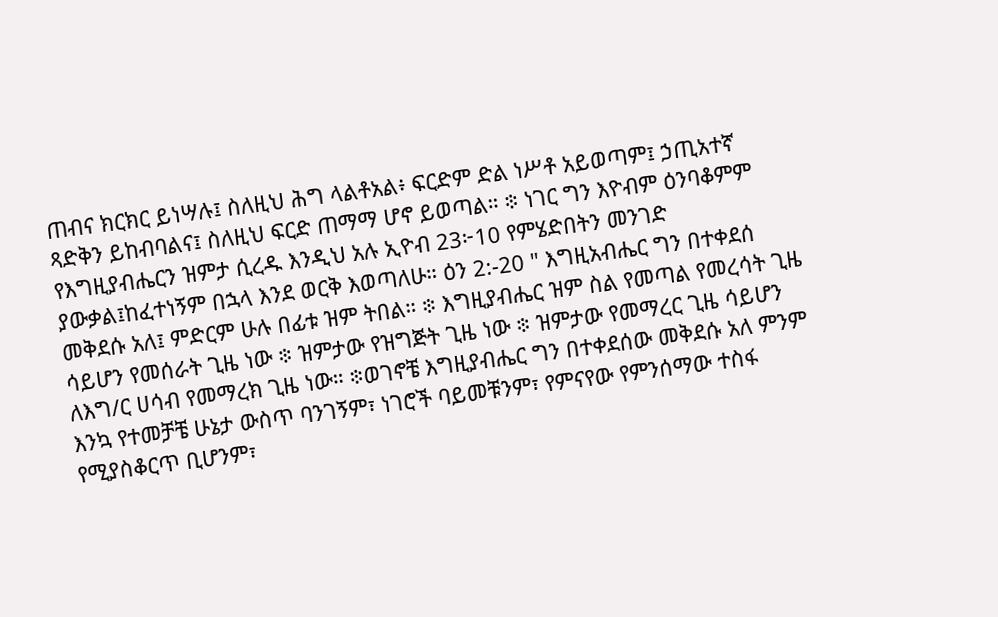ጠብና ክርክር ይነሣሉ፤ ስለዚህ ሕግ ላልቶአል፥ ፍርድም ድል ነሥቶ አይወጣም፤ ኃጢአተኛ ጻድቅን ይከብባልና፤ ስለዚህ ፍርድ ጠማማ ሆኖ ይወጣል። ፨ ነገር ግን እዮብም ዕንባቆምም የእግዚያብሔርን ዝምታ ሲረዱ እንዲህ አሉ ኢዮብ 23፦10 የምሄድበትን መንገድ ያውቃል፤ከፈተነኝም በኋላ እንደ ወርቅ እወጣለሁ። ዕን 2:-20 " እግዚአብሔር ግን በተቀደሰ መቅደሱ አለ፤ ምድርም ሁሉ በፊቱ ዝም ትበል። ፨ እግዚያብሔር ዝም ስል የመጣል የመረሳት ጊዜ ሳይሆን የመሰራት ጊዜ ነው ፨ ዝምታው የዝግጅት ጊዜ ነው ፨ ዝምታው የመማረር ጊዜ ሳይሆን ለእግ/ር ሀሳብ የመማረክ ጊዜ ነው። ፨ወገኖቼ እግዚያብሔር ግን በተቀደሰው መቅደሱ አለ ምንም እንኳ የተመቻቼ ሁኔታ ውስጥ ባንገኝም፣ ነገሮች ባይመቹንም፣ የምናየው የምንሰማው ተስፋ የሚያስቆርጥ ቢሆንም፣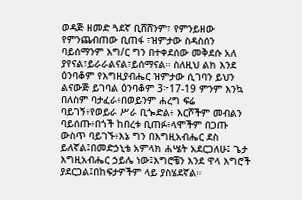ወዳጅ ዘመድ ጓደኛ ቢሸሸንም፣ የምንይዘው የምንጨብጠው ቢጠፋ ፣ዝምታው ስዳስሰን ባይሰማንም እግ/ር ግን በተቀደሰው መቅደሱ አለ ያየናል፣ይራራልናል፣ይሰማናል። ስለዚህ ልክ እንደ ዕንባቆም የእግዚያብሔር ዝምታው ሲገባን ይህን ልናውጅ ይገባል ዕንባቆም 3፦17-19 ምንም እንኳ በለስም ባታፈራ፥በወይንም ሐረግ ፍሬ ባይገኝ፥የወይራ ሥራ ቢጐድል፥ እርሾችም መብልን ባይሰጡ፥በጎች ከበረቱ ቢጠፉ፥ላሞችም በጋጡ ውስጥ ባይገኙ፥እኔ ግን በእግዚአብሔር ደስ ይለኛል፤በመድኃኒቴ አምላክ ሐሤት አደርጋለሁ፤ ጌታ እግዚአብሔር ኃይሌ ነው፤እግሮቼን እንደ ዋላ እግሮች ያደርጋል፤በከፍታዎችም ላይ ያስሄደኛል።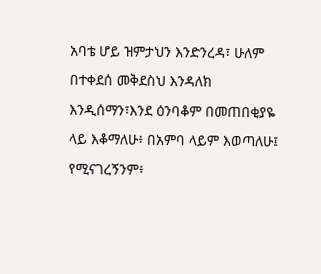አባቴ ሆይ ዝምታህን እንድንረዳ፣ ሁለም በተቀደሰ መቅደስህ እንዳለክ እንዲሰማን፣እንደ ዕንባቆም በመጠበቂያዬ ላይ እቆማለሁ፥ በአምባ ላይም እወጣለሁ፤ የሚናገረኝንም፥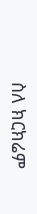ስለ ክርክሬም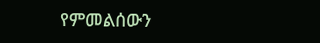የምመልሰውን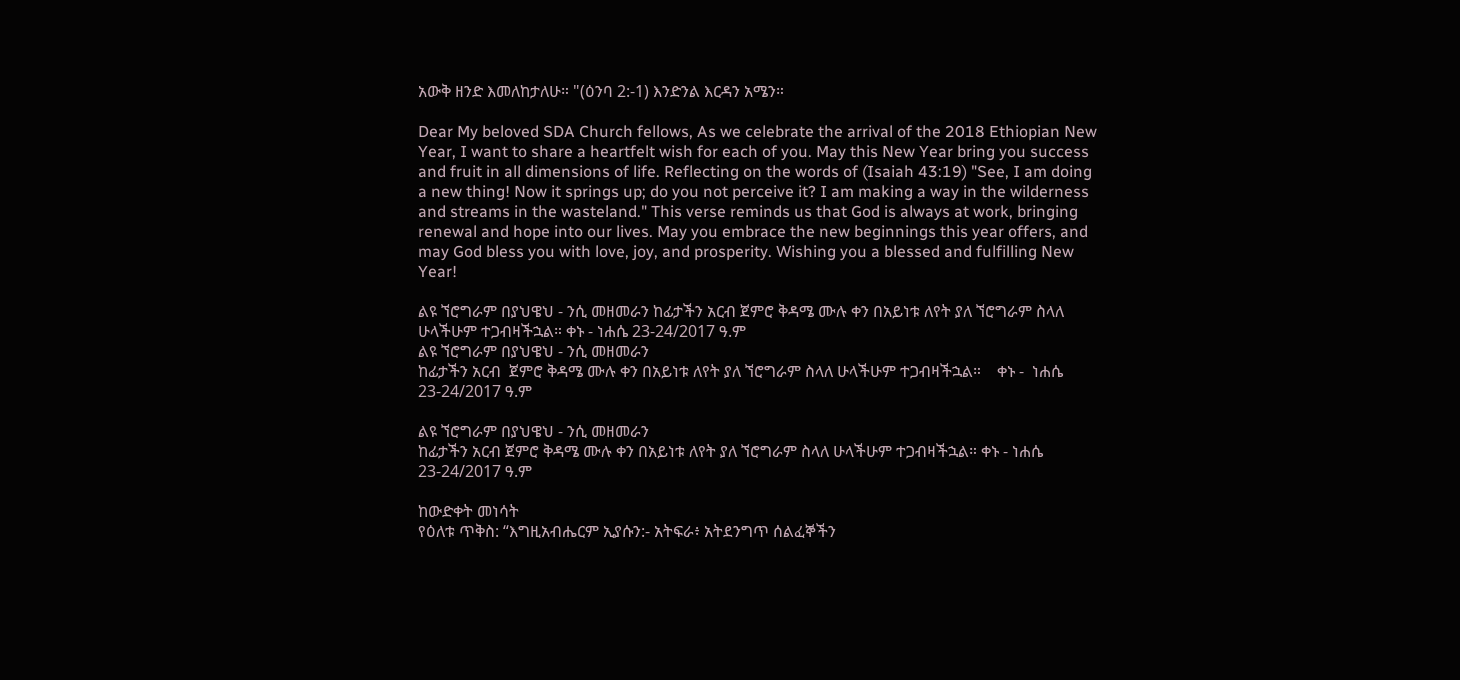አውቅ ዘንድ እመለከታለሁ። "(ዕንባ 2:-1) እንድንል እርዳን አሜን።

Dear My beloved SDA Church fellows, As we celebrate the arrival of the 2018 Ethiopian New Year, I want to share a heartfelt wish for each of you. May this New Year bring you success and fruit in all dimensions of life. Reflecting on the words of (Isaiah 43:19) "See, I am doing a new thing! Now it springs up; do you not perceive it? I am making a way in the wilderness and streams in the wasteland." This verse reminds us that God is always at work, bringing renewal and hope into our lives. May you embrace the new beginnings this year offers, and may God bless you with love, joy, and prosperity. Wishing you a blessed and fulfilling New Year!

ልዩ ኘሮግራም በያህዌህ - ንሲ መዘመራን ከፊታችን አርብ ጀምሮ ቅዳሜ ሙሉ ቀን በአይነቱ ለየት ያለ ኘሮግራም ስላለ ሁላችሁም ተጋብዛችኋል። ቀኑ - ነሐሴ 23-24/2017 ዓ.ም
ልዩ ኘሮግራም በያህዌህ - ንሲ መዘመራን
ከፊታችን አርብ  ጀምሮ ቅዳሜ ሙሉ ቀን በአይነቱ ለየት ያለ ኘሮግራም ስላለ ሁላችሁም ተጋብዛችኋል።    ቀኑ -  ነሐሴ 23-24/2017 ዓ.ም

ልዩ ኘሮግራም በያህዌህ - ንሲ መዘመራን
ከፊታችን አርብ ጀምሮ ቅዳሜ ሙሉ ቀን በአይነቱ ለየት ያለ ኘሮግራም ስላለ ሁላችሁም ተጋብዛችኋል። ቀኑ - ነሐሴ 23-24/2017 ዓ.ም

ከውድቀት መነሳት
የዕለቱ ጥቅስ: “እግዚአብሔርም ኢያሱን:- አትፍራ፥ አትደንግጥ ሰልፈኞችን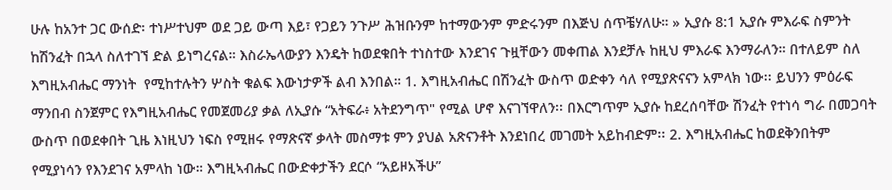ሁሉ ከአንተ ጋር ውሰድ፡ ተነሥተህም ወደ ጋይ ውጣ እይ፣ የጋይን ንጉሥ ሕዝቡንም ከተማውንም ምድሩንም በእጅህ ሰጥቼሃለሁ። » ኢያሱ 8:1 ኢያሱ ምእራፍ ስምንት ከሽንፈት በኋላ ስለተገኘ ድል ይነግረናል። እስራኤላውያን እንዴት ከወደቁበት ተነስተው እንደገና ጉዟቸውን መቀጠል እንደቻሉ ከዚህ ምእራፍ እንማራለን። በተለይም ስለ እግዚአብሔር ማንነት  የሚከተሉትን ሦስት ቁልፍ እውነታዎች ልብ እንበል። 1. እግዚአብሔር በሽንፈት ውስጥ ወድቀን ሳለ የሚያጽናናን አምላክ ነው፡፡ ይህንን ምዕራፍ ማንበብ ስንጀምር የእግዚአብሔር የመጀመሪያ ቃል ለኢያሱ “አትፍራ፥ አትደንግጥ" የሚል ሆኖ እናገኘዋለን፡፡ በእርግጥም ኢያሱ ከደረሰባቸው ሽንፈት የተነሳ ግራ በመጋባት ውስጥ በወደቀበት ጊዜ እነዚህን ነፍስ የሚዘሩ የማጽናኛ ቃላት መስማቱ ምን ያህል አጽናንቶት እንደነበረ መገመት አይከብድም፡፡ 2. እግዚአብሔር ከወደቅንበትም የሚያነሳን የእንደገና አምላከ ነው። እግዚኣብሔር በውድቀታችን ደርሶ “አይዞአችሁ”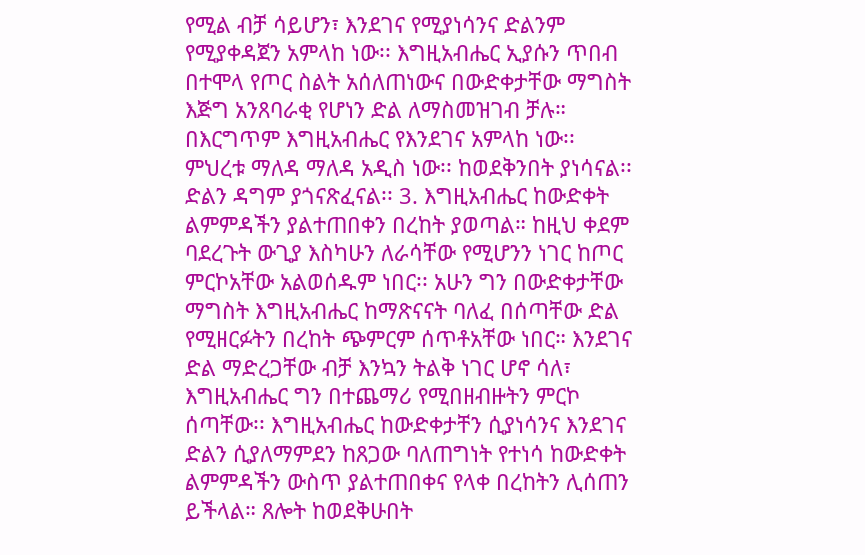የሚል ብቻ ሳይሆን፣ እንደገና የሚያነሳንና ድልንም የሚያቀዳጀን አምላከ ነው፡፡ እግዚአብሔር ኢያሱን ጥበብ በተሞላ የጦር ስልት አሰለጠነውና በውድቀታቸው ማግስት እጅግ አንጸባራቂ የሆነን ድል ለማስመዝገብ ቻሉ። በእርግጥም እግዚአብሔር የእንደገና አምላከ ነው፡፡ ምህረቱ ማለዳ ማለዳ አዲስ ነው፡፡ ከወደቅንበት ያነሳናል፡፡ ድልን ዳግም ያጎናጽፈናል፡፡ 3. እግዚአብሔር ከውድቀት ልምምዳችን ያልተጠበቀን በረከት ያወጣል። ከዚህ ቀደም ባደረጉት ውጊያ እስካሁን ለራሳቸው የሚሆንን ነገር ከጦር ምርኮአቸው አልወሰዱም ነበር፡፡ አሁን ግን በውድቀታቸው ማግስት እግዚአብሔር ከማጽናናት ባለፈ በሰጣቸው ድል የሚዘርፉትን በረከት ጭምርም ሰጥቶአቸው ነበር። እንደገና ድል ማድረጋቸው ብቻ እንኳን ትልቅ ነገር ሆኖ ሳለ፣ እግዚአብሔር ግን በተጨማሪ የሚበዘብዙትን ምርኮ ሰጣቸው፡፡ እግዚአብሔር ከውድቀታቸን ሲያነሳንና እንደገና ድልን ሲያለማምደን ከጸጋው ባለጠግነት የተነሳ ከውድቀት ልምምዳችን ውስጥ ያልተጠበቀና የላቀ በረከትን ሊሰጠን ይችላል። ጸሎት ከወደቅሁበት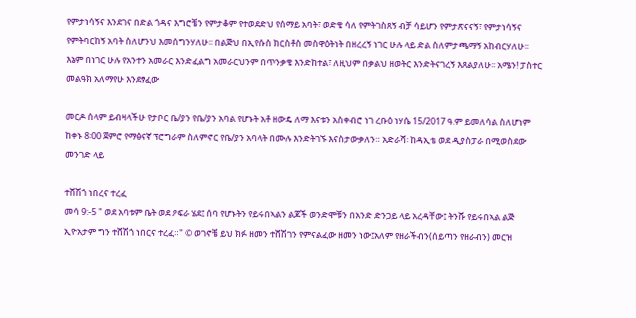የምታነሳኝና እንደገና በድል ጎዳና እግሮቼን የምታቆም የተወደድህ የሰማይ አባት፣ ወድቄ ሳለ የምትገስጸኝ ብቻ ሳይሆን የምታጽናናኝ፣ የምታነሳኝና የምትባርከኝ አባት ስለሆንህ እመሰግንሃለሁ፡፡ በልጅህ በኢየሱስ ክርስቶስ መስዋዕትነት በዘረረኝ ነገር ሁሉ ላይ ድል ስለምታጫማኝ አከብርሃለሁ፡፡ እኔም በነገር ሁሉ የአንተን አመራር እንድፈልግ አመራርህንም በጥንቃቄ እንድከተል፣ ለዚህም በቃልህ ዘወትር እንድትናገረኝ እጸልያለሁ፡፡ አሜን! ፓስተር መልዓክ አለማየሁ እንደፃፈው

መርዶ ሰላም ይብዛላችሁ የታቦር ቤ/ያን የቤ/ያን አባል የሆኑት አቶ ዘውዴ ለማ እናቱን አስቀብሮ ነገ ረቡዕ ነሃሴ 15/2017 ዓ.ም ይመለሳል ስለሆነም ከቀኑ 8፡00 ጀምሮ የማፅናኛ ፕሮግራም ስለምኖር የቤ/ያን አባላት በሙሉ እንድትገኙ እናስታውቃለን። አድራሻ፡ ከዳኢቴ ወደ ዲያስፓራ በሚወስደው መንገድ ላይ

ተሸሽጎ ነበረና ተረፈ
መሳ 9:-5 " ወደ አባቱም ቤት ወደ ዖፍራ ሄደ፤ ሰባ የሆኑትን የይሩበኣልን ልጆች ወንድሞቹን በአንድ ድንጋይ ላይ አረዳቸው፤ ትንሹ የይሩበኣል ልጅ ኢዮአታም ግን ተሸሽጎ ነበርና ተረፈ።" © ወገኖቼ ይህ ክፉ ዘመን ተሸሽገን የምናልፈው ዘመን ነው፤አለም የዘራችብን(ሰይጣን የዘራብን) መርዝ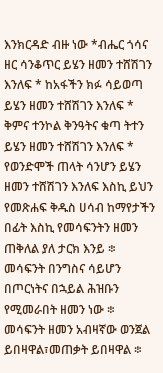እንክርዳድ ብዙ ነው *ብሔር ጎሳና ዘር ሳንቆጥር ይሄን ዘመን ተሸሽገን እንለፍ * ከአፋችን ክፉ ሳይወጣ ይሄን ዘመን ተሸሽገን እንለፍ * ቅምና ተንኮል ቅንዓትና ቁጣ ትተን ይሄን ዘመን ተሸሽገን እንለፍ * የወንድሞች ጠላት ሳንሆን ይሄን ዘመን ተሸሽገን እንለፍ እስኪ ይህን የመጽሐፍ ቅዱስ ሀሳብ ከማየታችን በፊት እስኪ የመሳፍንትን ዘመን ጠቅለል ያለ ታርክ እንይ ፨ መሳፍንት በንግስና ሳይሆን በጦርነትና በኋይል ሕዝቡን የሚመራበት ዘመን ነው ፨ መሳፍንት ዘመን አብዛኛው ወንጀል ይበዛዋል፣መጠቃት ይበዛዋል ፨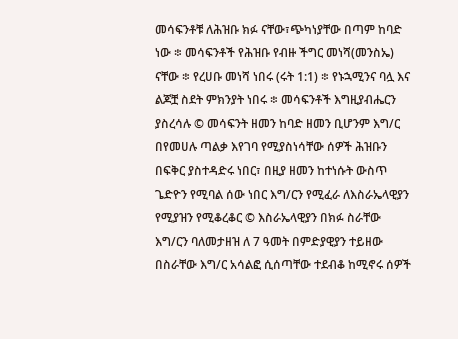መሳፍንቶቹ ለሕዝቡ ክፉ ናቸው፣ጭካነያቸው በጣም ከባድ ነው ፨ መሳፍንቶች የሕዝቡ የብዙ ችግር መነሻ(መንስኤ) ናቸው ፨ የረሀቡ መነሻ ነበሩ (ሩት 1:1) ፨ የኑኋሚንና ባሏ እና ልጆቿ ስደት ምክንያት ነበሩ ፨ መሳፍንቶች እግዚያብሔርን ያስረሳሉ © መሳፍንት ዘመን ከባድ ዘመን ቢሆንም እግ/ር በየመሀሉ ጣልቃ እየገባ የሚያስነሳቸው ሰዎች ሕዝቡን በፍቅር ያስተዳድሩ ነበር፣ በዚያ ዘመን ከተነሱት ውስጥ ጌድዮን የሚባል ሰው ነበር እግ/ርን የሚፈራ ለእስራኤላዊያን የሚያዝን የሚቆረቆር © እስራኤላዊያን በክፉ ስራቸው እግ/ርን ባለመታዘዝ ለ 7 ዓመት በምድያዊያን ተይዘው በስራቸው እግ/ር አሳልፎ ሲሰጣቸው ተደብቆ ከሚኖሩ ሰዎች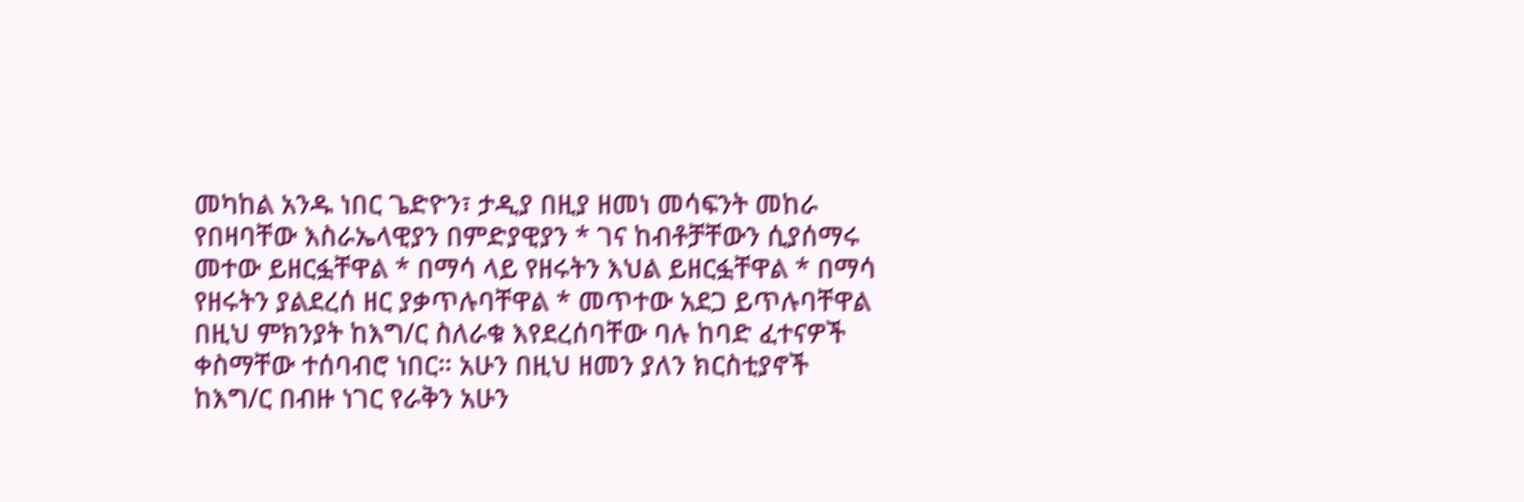መካከል አንዱ ነበር ጌድዮን፣ ታዲያ በዚያ ዘመነ መሳፍንት መከራ የበዛባቸው እስራኤላዊያን በምድያዊያን * ገና ከብቶቻቸውን ሲያሰማሩ መተው ይዘርፏቸዋል * በማሳ ላይ የዘሩትን እህል ይዘርፏቸዋል * በማሳ የዘሩትን ያልደረሰ ዘር ያቃጥሉባቸዋል * መጥተው አደጋ ይጥሉባቸዋል በዚህ ምክንያት ከእግ/ር ስለራቁ እየደረሰባቸው ባሉ ከባድ ፈተናዎች ቀስማቸው ተሰባብሮ ነበር። አሁን በዚህ ዘመን ያለን ክርስቲያኖች ከእግ/ር በብዙ ነገር የራቅን አሁን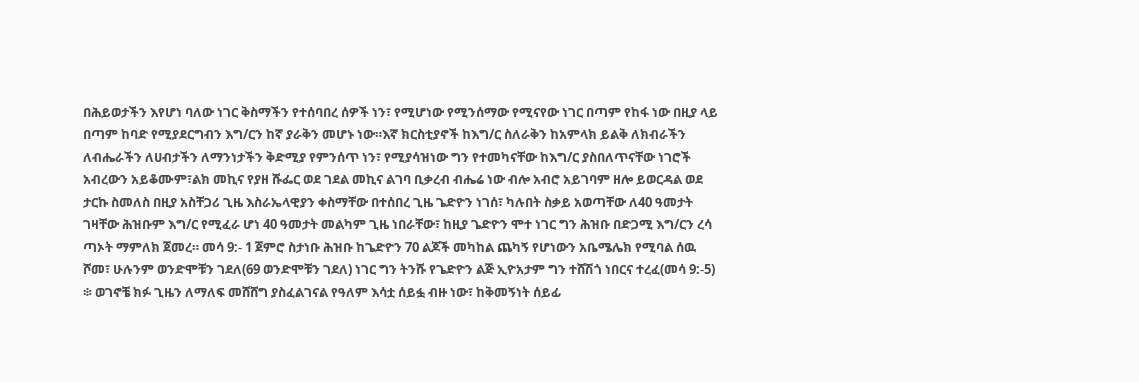በሕይወታችን እየሆነ ባለው ነገር ቅስማችን የተሰባበረ ሰዎች ነን፣ የሚሆነው የሚንሰማው የሚናየው ነገር በጣም የከፋ ነው በዚያ ላይ በጣም ከባድ የሚያደርግብን እግ/ርን ከኛ ያራቅን መሆኑ ነው።እኛ ክርስቲያኖች ከእግ/ር ስለራቅን ከአምላክ ይልቅ ለክብራችን ለብሔራችን ለሀብታችን ለማንነታችን ቅድሚያ የምንሰጥ ነን፣ የሚያሳዝነው ግን የተመካናቸው ከእግ/ር ያስበለጥናቸው ነገሮች አብረውን አይቆሙም፣ልክ መኪና የያዘ ሹፌር ወደ ገደል መኪና ልገባ ቢቃረብ ብሔሬ ነው ብሎ አብሮ አይገባም ዘሎ ይወርዳል ወደ ታርኩ ስመለስ በዚያ አስቸጋሪ ጊዜ እስራኤላዊያን ቀስማቸው በተሰበረ ጊዜ ጌድዮን ነገሰ፣ ካሉበት ስቃይ አወጣቸው ለ40 ዓመታት ገዛቸው ሕዝቡም እግ/ር የሚፈራ ሆነ 40 ዓመታት መልካም ጊዜ ነበራቸው፣ ከዚያ ጌድዮን ሞተ ነገር ግን ሕዝቡ በድጋሚ እግ/ርን ረሳ ጣኦት ማምለክ ጀመረ። መሳ 9:- 1 ጀምሮ ስታነቡ ሕዝቡ ከጌድዮን 70 ልጆች መካከል ጨካኝ የሆነውን አቤሜሌክ የሚባል ሰዉ ሾመ፣ ሁሉንም ወንድሞቹን ገደለ(69 ወንድሞቹን ገደለ) ነገር ግን ትንሹ የጌድዮን ልጅ ኢዮአታም ግን ተሸሽጎ ነበርና ተረፈ(መሳ 9:-5) ፨ ወገኖቼ ክፉ ጊዜን ለማለፍ መሸሸግ ያስፈልገናል የዓለም እሳቷ ሰይፏ ብዙ ነው፣ ከቅመኝነት ሰይፊ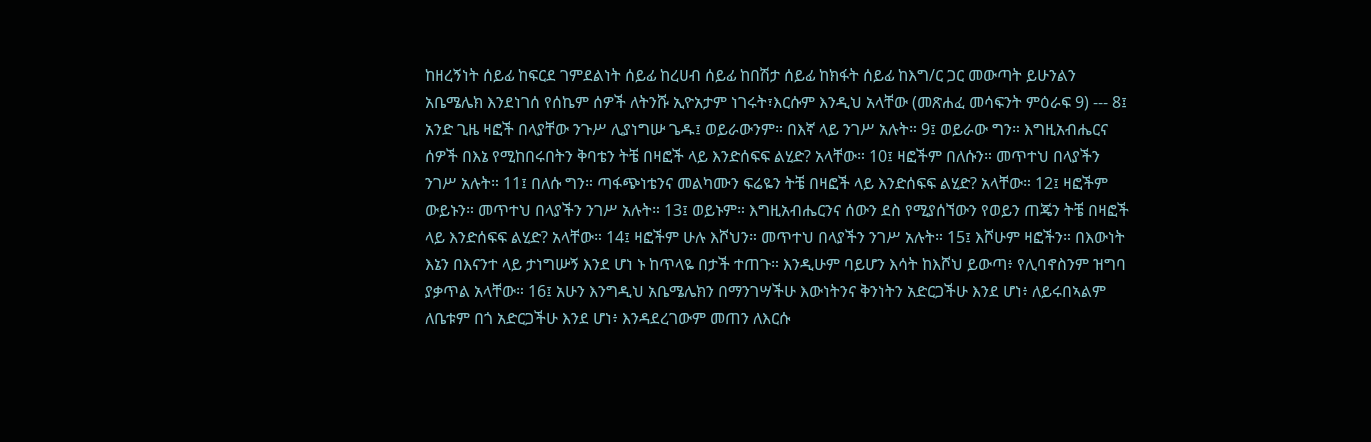ከዘረኝነት ሰይፊ ከፍርደ ገምደልነት ሰይፊ ከረሀብ ሰይፊ ከበሽታ ሰይፊ ከክፋት ሰይፊ ከእግ/ር ጋር መውጣት ይሁንልን አቤሜሌክ እንደነገሰ የሰኬም ሰዎች ለትንሹ ኢዮአታም ነገሩት፣እርሱም እንዲህ አላቸው (መጽሐፈ መሳፍንት ምዕራፍ 9) --- 8፤ አንድ ጊዜ ዛፎች በላያቸው ንጉሥ ሊያነግሡ ጌዱ፤ ወይራውንም። በእኛ ላይ ንገሥ አሉት። 9፤ ወይራው ግን። እግዚአብሔርና ሰዎች በእኔ የሚከበሩበትን ቅባቴን ትቼ በዛፎች ላይ እንድሰፍፍ ልሂድ? አላቸው። 10፤ ዛፎችም በለሱን። መጥተህ በላያችን ንገሥ አሉት። 11፤ በለሱ ግን። ጣፋጭነቴንና መልካሙን ፍሬዬን ትቼ በዛፎች ላይ እንድሰፍፍ ልሂድ? አላቸው። 12፤ ዛፎችም ውይኑን። መጥተህ በላያችን ንገሥ አሉት። 13፤ ወይኑም። እግዚአብሔርንና ሰውን ደስ የሚያሰኘውን የወይን ጠጄን ትቼ በዛፎች ላይ እንድሰፍፍ ልሂድ? አላቸው። 14፤ ዛፎችም ሁሉ እሾህን። መጥተህ በላያችን ንገሥ አሉት። 15፤ እሾሁም ዛፎችን። በእውነት እኔን በእናንተ ላይ ታነግሡኝ እንደ ሆነ ኑ ከጥላዬ በታች ተጠጉ። እንዲሁም ባይሆን እሳት ከእሾህ ይውጣ፥ የሊባኖስንም ዝግባ ያቃጥል አላቸው። 16፤ አሁን እንግዲህ አቤሜሌክን በማንገሣችሁ እውነትንና ቅንነትን አድርጋችሁ እንደ ሆነ፥ ለይሩበኣልም ለቤቱም በጎ አድርጋችሁ እንደ ሆነ፥ እንዳደረገውም መጠን ለእርሱ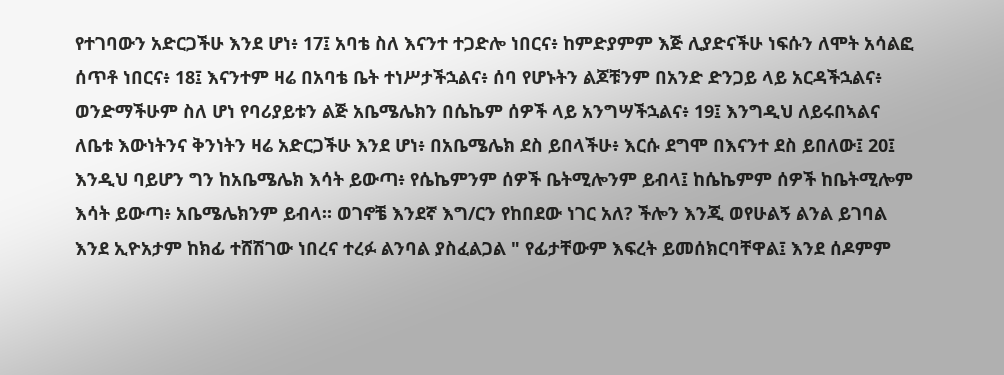የተገባውን አድርጋችሁ እንደ ሆነ፥ 17፤ አባቴ ስለ እናንተ ተጋድሎ ነበርና፥ ከምድያምም እጅ ሊያድናችሁ ነፍሱን ለሞት አሳልፎ ሰጥቶ ነበርና፥ 18፤ እናንተም ዛሬ በአባቴ ቤት ተነሥታችኋልና፥ ሰባ የሆኑትን ልጆቹንም በአንድ ድንጋይ ላይ አርዳችኋልና፥ ወንድማችሁም ስለ ሆነ የባሪያይቱን ልጅ አቤሜሌክን በሴኬም ሰዎች ላይ አንግሣችኋልና፥ 19፤ እንግዲህ ለይሩበኣልና ለቤቱ እውነትንና ቅንነትን ዛሬ አድርጋችሁ እንደ ሆነ፥ በአቤሜሌክ ደስ ይበላችሁ፥ እርሱ ደግሞ በእናንተ ደስ ይበለው፤ 20፤ እንዲህ ባይሆን ግን ከአቤሜሌክ እሳት ይውጣ፥ የሴኬምንም ሰዎች ቤትሚሎንም ይብላ፤ ከሴኬምም ሰዎች ከቤትሚሎም እሳት ይውጣ፥ አቤሜሌክንም ይብላ። ወገኖቼ እንደኛ እግ/ርን የከበደው ነገር አለ? ችሎን እንጂ ወየሁልኝ ልንል ይገባል እንደ ኢዮአታም ከክፊ ተሸሽገው ነበረና ተረፉ ልንባል ያስፈልጋል " የፊታቸውም እፍረት ይመሰክርባቸዋል፤ እንደ ሰዶምም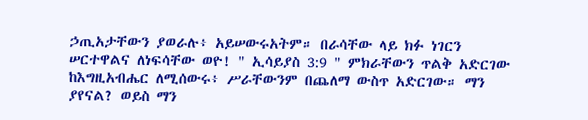ኃጢአታቸውን ያወራሉ፥ አይሠውሩአትም። በራሳቸው ላይ ክፉ ነገርን ሠርተዋልና ለነፍሳቸው ወዮ! " ኢሳይያስ 3:9 " ምክራቸውን ጥልቅ አድርገው ከእግዚአብሔር ለሚሰውሩ፥ ሥራቸውንም በጨለማ ውስጥ አድርገው። ማን ያየናል? ወይስ ማን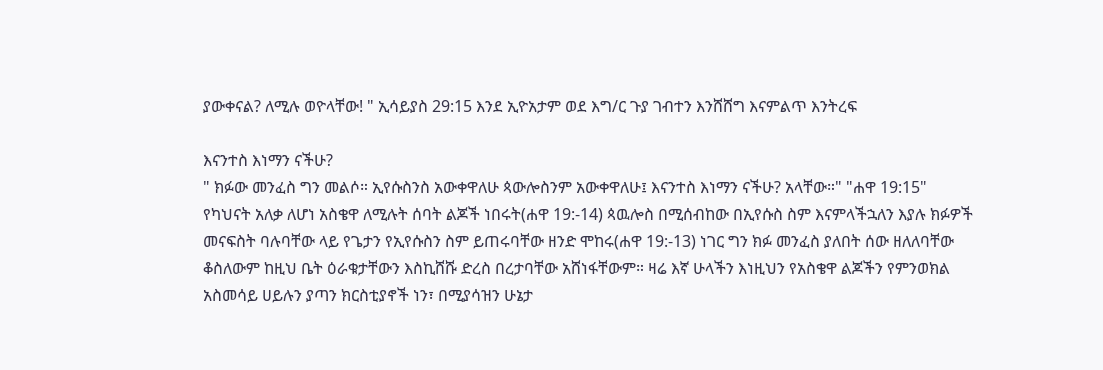ያውቀናል? ለሚሉ ወዮላቸው! " ኢሳይያስ 29:15 እንደ ኢዮአታም ወደ እግ/ር ጉያ ገብተን እንሸሸግ እናምልጥ እንትረፍ

እናንተስ እነማን ናችሁ?
" ክፉው መንፈስ ግን መልሶ። ኢየሱስንስ አውቀዋለሁ ጳውሎስንም አውቀዋለሁ፤ እናንተስ እነማን ናችሁ? አላቸው።" "ሐዋ 19:15" የካህናት አለቃ ለሆነ አስቄዋ ለሚሉት ሰባት ልጆች ነበሩት(ሐዋ 19:-14) ጳዉሎስ በሚሰብከው በኢየሱስ ስም እናምላችኋለን እያሉ ክፉዎች መናፍስት ባሉባቸው ላይ የጌታን የኢየሱስን ስም ይጠሩባቸው ዘንድ ሞከሩ(ሐዋ 19:-13) ነገር ግን ክፉ መንፈስ ያለበት ሰው ዘለለባቸው ቆስለውም ከዚህ ቤት ዕራቁታቸውን እስኪሸሹ ድረስ በረታባቸው አሸነፋቸውም። ዛሬ እኛ ሁላችን እነዚህን የአስቄዋ ልጆችን የምንወክል አስመሳይ ሀይሉን ያጣን ክርስቲያኖች ነን፣ በሚያሳዝን ሁኔታ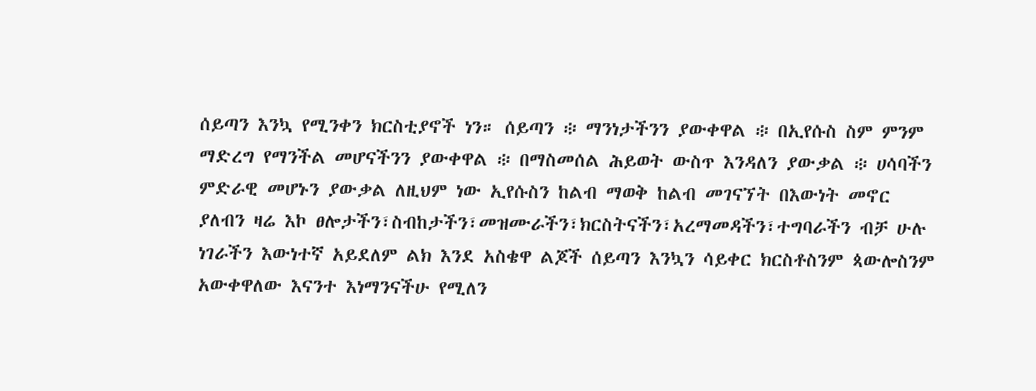ሰይጣን እንኳ የሚንቀን ክርስቲያኖች ነን። ሰይጣን ፨ ማንነታችንን ያውቀዋል ፨ በኢየሱስ ስም ምንም ማድረግ የማንችል መሆናችንን ያውቀዋል ፨ በማስመሰል ሕይወት ውስጥ እንዳለን ያውቃል ፨ ሀሳባችን ምድራዊ መሆኑን ያውቃል ለዚህም ነው ኢየሱስን ከልብ ማወቅ ከልብ መገናኘት በእውነት መኖር ያለብን ዛሬ እኮ ፀሎታችን፣ስብከታችን፣መዝሙራችን፣ክርስትናችን፣አረማመዳችን፣ተግባራችን ብቻ ሁሉ ነገራችን እውነተኛ አይደለም ልክ እንደ አስቄዋ ልጆች ሰይጣን እንኳን ሳይቀር ክርስቶስንም ጳውሎስንም አውቀዋለው እናንተ እነማንናችሁ የሚለን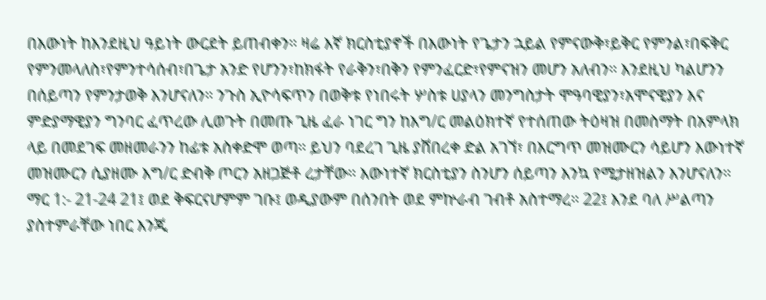በእውነት ከእንደዚህ ዓይነት ውርደት ይጠብቀን። ዛሬ እኛ ክርስቲያኖች በእውነት የጌታን ኋይል የምናውቅ፣ይቅር የምንል፣በፍቅር የምንመላለስ፣የምንተሳሰብ፣በጌታ አንድ የሆንን፣ከክፋት የራቅን፣በቅን የምንፈርድ፣የምናዝን መሆን አለብን። እንደዚህ ካልሆንን በሰይጣን የምንታወቅ እንሆናለን። ንጉስ ኢዮሳፍጥን በወቅቱ የነበሩት ሦስቱ ሀያላን መንግስታት ሞዓባዊያን፣አሞናዊያን እና ምድያማዊያን ግንባር ፈጥረው ሊወጉት በመጡ ጊዜ ፈራ ነገር ግን ከእግ/ር መልዕክተኛ የተሰጠው ትዕዛዝ በመስማት በአምላክ ላይ በመደገፍ መዘመራንን ከፊቱ አስቀድሞ ወጣ። ይህን ባደረገ ጊዜ ያሸበረቀ ድል አገኘ፣ በእርግጥ መዝሙርን ሳይሆን እውነተኛ መዝሙርን ሲያዘሙ እግ/ር ድብቅ ጦርን አዘጋጅቶ ረታቸው። እውነተኛ ክርስቲያን ስንሆን ሰይጣን እንኳ የሚታዘዝልን እንሆናለን። ማር 1:- 21-24 21፤ ወደ ቅፍርናሆምም ገቡ፤ ወዲያውም በሰንበት ወደ ምኵራብ ገብቶ አስተማረ። 22፤ እንደ ባለ ሥልጣን ያስተምራቸው ነበር እንጂ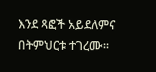እንደ ጻፎች አይደለምና በትምህርቱ ተገረሙ።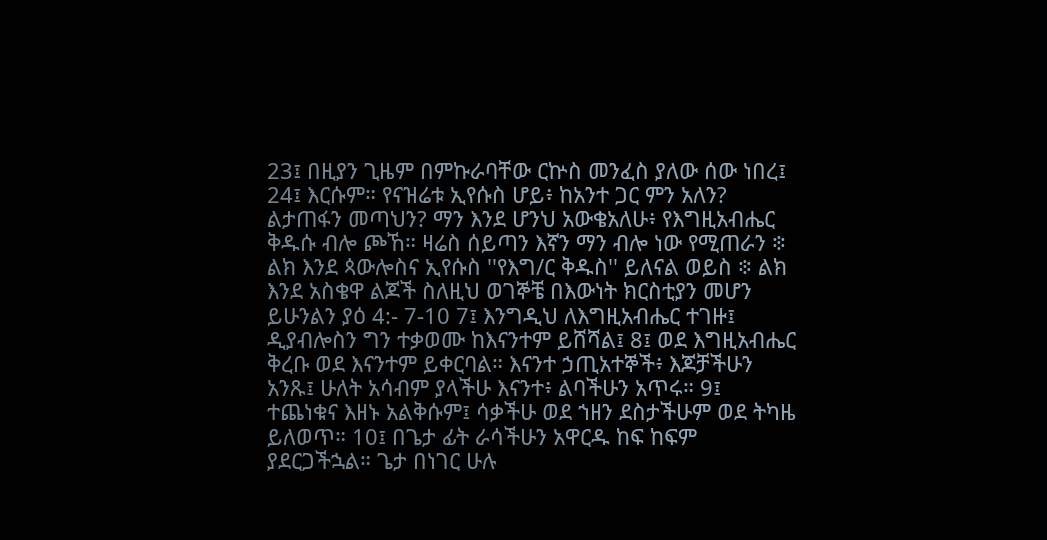23፤ በዚያን ጊዜም በምኩራባቸው ርኵስ መንፈስ ያለው ሰው ነበረ፤ 24፤ እርሱም። የናዝሬቱ ኢየሱስ ሆይ፥ ከአንተ ጋር ምን አለን? ልታጠፋን መጣህን? ማን እንደ ሆንህ አውቄአለሁ፥ የእግዚአብሔር ቅዱሱ ብሎ ጮኸ። ዛሬስ ሰይጣን እኛን ማን ብሎ ነው የሚጠራን ፨ ልክ እንደ ጳውሎስና ኢየሱስ ''የእግ/ር ቅዱስ'' ይለናል ወይስ ፨ ልክ እንደ አስቄዋ ልጆች ስለዚህ ወገኞቼ በእውነት ክርስቲያን መሆን ይሁንልን ያዕ 4:- 7-10 7፤ እንግዲህ ለእግዚአብሔር ተገዙ፤ ዲያብሎስን ግን ተቃወሙ ከእናንተም ይሸሻል፤ 8፤ ወደ እግዚአብሔር ቅረቡ ወደ እናንተም ይቀርባል። እናንተ ኃጢአተኞች፥ እጆቻችሁን አንጹ፤ ሁለት አሳብም ያላችሁ እናንተ፥ ልባችሁን አጥሩ። 9፤ ተጨነቁና እዘኑ አልቅሱም፤ ሳቃችሁ ወደ ኀዘን ደስታችሁም ወደ ትካዜ ይለወጥ። 10፤ በጌታ ፊት ራሳችሁን አዋርዱ ከፍ ከፍም ያደርጋችኋል። ጌታ በነገር ሁሉ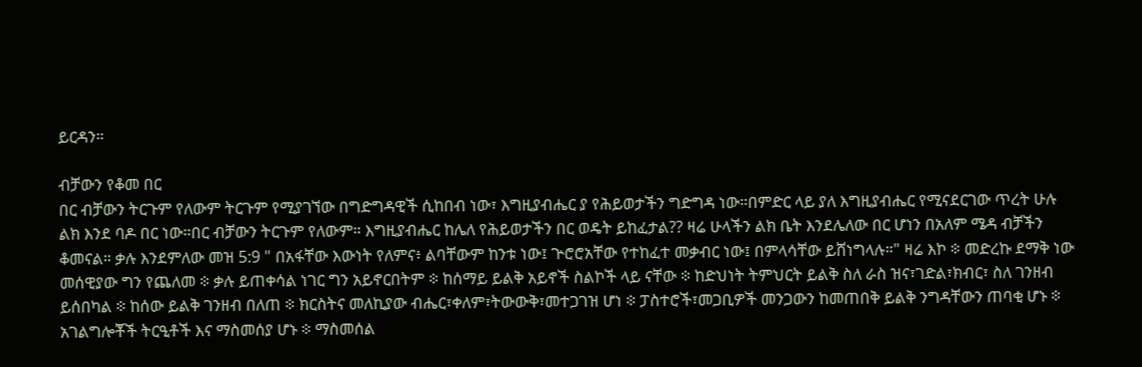ይርዳን።

ብቻውን የቆመ በር
በር ብቻውን ትርጉም የለውም ትርጉም የሚያገኘው በግድግዳዊች ሲከበብ ነው፣ እግዚያብሔር ያ የሕይወታችን ግድግዳ ነው።በምድር ላይ ያለ እግዚያብሔር የሚናደርገው ጥረት ሁሉ ልክ እንደ ባዶ በር ነው።በር ብቻውን ትርጉም የለውም። እግዚያብሔር ከሌለ የሕይወታችን በር ወዴት ይከፈታል?? ዛሬ ሁላችን ልክ ቤት እንደሌለው በር ሆነን በአለም ሜዳ ብቻችን ቆመናል። ቃሉ እንደምለው መዝ 5:9 " በአፋቸው እውነት የለምና፥ ልባቸውም ከንቱ ነው፤ ጕሮሮአቸው የተከፈተ መቃብር ነው፤ በምላሳቸው ይሸነግላሉ።" ዛሬ እኮ ፨ መድረኩ ደማቅ ነው መሰዊያው ግን የጨለመ ፨ ቃሉ ይጠቀሳል ነገር ግን አይኖርበትም ፨ ከሰማይ ይልቅ አይኖች ስልኮች ላይ ናቸው ፨ ከድህነት ትምህርት ይልቅ ስለ ራስ ዝና፣ገድል፣ክብር፣ ስለ ገንዘብ ይሰበካል ፨ ከሰው ይልቅ ገንዘብ በለጠ ፨ ክርስትና መለኪያው ብሔር፣ቀለም፣ትውውቅ፣መተጋገዝ ሆነ ፨ ፓስተሮች፣መጋቢዎች መንጋውን ከመጠበቅ ይልቅ ንግዳቸውን ጠባቂ ሆኑ ፨ አገልግሎቾች ትርዒቶች እና ማስመሰያ ሆኑ ፨ ማስመሰል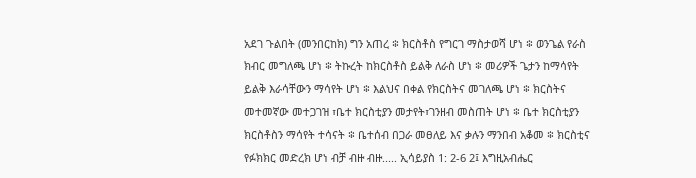አደገ ጉልበት (መንበርከክ) ግን አጠረ ፨ ክርስቶስ የግርገ ማስታወሻ ሆነ ፨ ወንጌል የራስ ክብር መግለጫ ሆነ ፨ ትኩረት ከክርስቶስ ይልቅ ለራስ ሆነ ፨ መሪዎች ጌታን ከማሳየት ይልቅ እራሳቸውን ማሳየት ሆነ ፨ እልህና በቀል የክርስትና መገለጫ ሆነ ፨ ክርስትና መተመኛው መተጋገዝ ፣ቤተ ክርስቲያን መታየት፣ገንዘብ መስጠት ሆነ ፨ ቤተ ክርስቲያን ክርስቶስን ማሳየት ተሳናት ፨ ቤተሰብ በጋራ መፀለይ እና ቃሉን ማንበብ አቆመ ፨ ክርስቲና የፉክክር መድረክ ሆነ ብቻ ብዙ ብዙ..... ኢሳይያስ 1: 2-6 2፤ እግዚአብሔር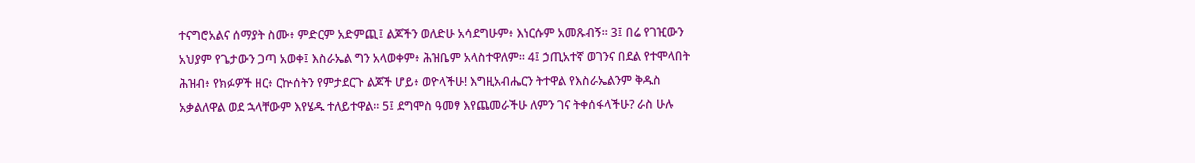ተናግሮአልና ሰማያት ስሙ፥ ምድርም አድምጪ፤ ልጆችን ወለድሁ አሳደግሁም፥ እነርሱም አመጹብኝ። 3፤ በሬ የገዢውን አህያም የጌታውን ጋጣ አወቀ፤ እስራኤል ግን አላወቀም፥ ሕዝቤም አላስተዋለም። 4፤ ኃጢአተኛ ወገንና በደል የተሞላበት ሕዝብ፥ የክፉዎች ዘር፥ ርኵሰትን የምታደርጉ ልጆች ሆይ፥ ወዮላችሁ! እግዚአብሔርን ትተዋል የእስራኤልንም ቅዱስ አቃልለዋል ወደ ኋላቸውም እየሄዱ ተለይተዋል። 5፤ ደግሞስ ዓመፃ እየጨመራችሁ ለምን ገና ትቀሰፋላችሁ? ራስ ሁሉ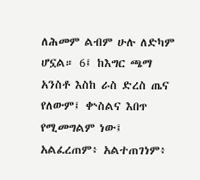ለሕመም ልብም ሁሉ ለድካም ሆኗል። 6፤ ከእግር ጫማ አንስቶ እስከ ራስ ድረስ ጤና የለውም፤ ቍስልና እበጥ የሚመግልም ነው፤ አልፈረጠም፥ አልተጠገነም፥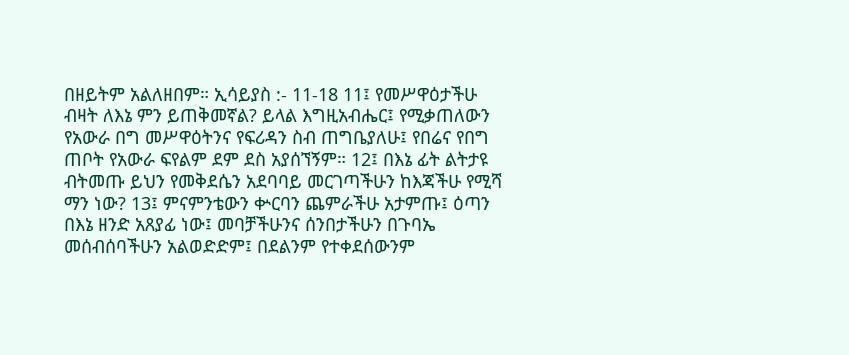በዘይትም አልለዘበም። ኢሳይያስ :- 11-18 11፤ የመሥዋዕታችሁ ብዛት ለእኔ ምን ይጠቅመኛል? ይላል እግዚአብሔር፤ የሚቃጠለውን የአውራ በግ መሥዋዕትንና የፍሪዳን ስብ ጠግቤያለሁ፤ የበሬና የበግ ጠቦት የአውራ ፍየልም ደም ደስ አያሰኘኝም። 12፤ በእኔ ፊት ልትታዩ ብትመጡ ይህን የመቅደሴን አደባባይ መርገጣችሁን ከእጃችሁ የሚሻ ማን ነው? 13፤ ምናምንቴውን ቍርባን ጨምራችሁ አታምጡ፤ ዕጣን በእኔ ዘንድ አጸያፊ ነው፤ መባቻችሁንና ሰንበታችሁን በጉባኤ መሰብሰባችሁን አልወድድም፤ በደልንም የተቀደሰውንም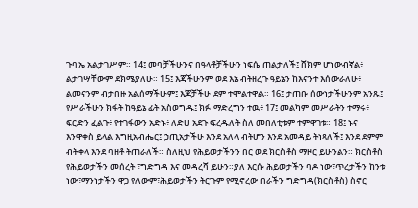ጉባኤ አልታገሥም። 14፤ መባቻችሁንና በዓላቶቻችሁን ነፍሴ ጠልታለች፤ ሸክም ሆነውብኛል፥ ልታገሣቸውም ደክሜያለሁ። 15፤ እጃችሁንም ወደ እኔ ብትዘረጉ ዓይኔን ከእናንተ እሰውራለሁ፥ ልመናንም ብታበዙ አልሰማችሁም፤ እጆቻችሁ ደም ተሞልተዋል። 16፤ ታጠቡ ሰውነታችሁንም አንጹ፤ የሥራችሁን ክፋት ከዓይኔ ፊት አስወግዱ፤ ክፉ ማድረግን ተዉ፥ 17፤ መልካም መሥራትን ተማሩ፥ ፍርድን ፈልጉ፥ የተገፋውን አድኑ፥ ለድሀ አደጉ ፍረዱለት ስለ መበለቲቱም ተምዋገቱ። 18፤ ኑና እንዋቀስ ይላል እግዚአብሔር፤ ኃጢአታችሁ እንደ አለላ ብትሆን እንደ አመዳይ ትነጻለች፤ እንደ ደምም ብትቀላ እንደ ባዘቶ ትጠራለች። ስለዚህ የሕይወታችንን በር ወደ ክርስቶስ ማዞር ይሁንልን። ክርስቶስ የሕይወታችን መሰረት ፣ግድግዳ እና መዳረሻ ይሁን።ያለ እርሱ ሕይወታችን ባዶ ነው፣ጥረታችን ከንቱ ነው፣ማንነታችን ዋጋ የለውም፣ሕይወታችን ትርጉም የሚኖረው በራችን ግድግዳ(ክርስቶስ) ስኖር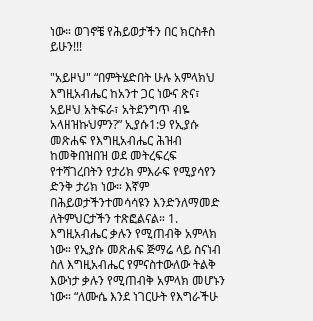ነው። ወገኖቼ የሕይወታችን በር ክርስቶስ ይሁን!!!

"አይዞህ" “በምትሄድበት ሁሉ አምላክህ እግዚአብሔር ከአንተ ጋር ነውና ጽና፣ አይዞህ አትፍራ፣ አትደንግጥ ብዬ አላዘዝኩህምን?” ኢያሱ1:9 የኢያሱ መጽሐፍ የእግዚአብሔር ሕዝብ ከመቅበዝበዝ ወደ መትረፍረፍ የተሻገረበትን የታሪክ ምእራፍ የሚያሳየን ድንቅ ታሪክ ነው። እኛም በሕይወታችንተመሳሳዩን እንድንለማመድ ለትምህርታችን ተጽፎልናል። 1. እግዚአብሔር ቃሉን የሚጠብቅ አምላክ ነው። የኢያሱ መጽሐፍ ጅማሬ ላይ ስናነብ ስለ እግዚአብሔር የምናስተውለው ትልቅ እውነታ ቃሉን የሚጠብቅ አምላክ መሆኑን ነው። “ለሙሴ እንደ ነገርሁት የእግራችሁ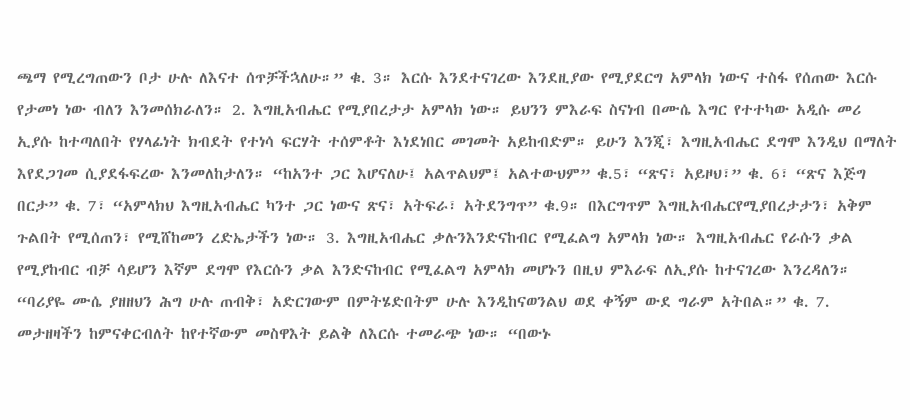ጫማ የሚረግጠውን ቦታ ሁሉ ለእናተ ሰጥቻችኋለሁ።” ቁ. 3። እርሱ እንደተናገረው እንደዚያው የሚያደርግ አምላክ ነውና ተስፋ የሰጠው እርሱ የታመነ ነው ብለን እንመሰክራለን። 2. እግዚአብሔር የሚያበረታታ አምላክ ነው። ይህንን ምእራፍ ስናነብ በሙሴ እግር የተተካው አዲሱ መሪ ኢያሱ ከተጣለበት የሃላፊነት ክብደት የተነሳ ፍርሃት ተሰምቶት እነደነበር መገመት አይከብድም። ይሁን እንጂ፣ እግዚአብሔር ደግሞ እንዲህ በማለት እየደጋገመ ሲያደፋፍረው እንመለከታለን። “ከአንተ ጋር እሆናለሁ፤ አልጥልህም፤ አልተውህም” ቁ.5፣ “ጽና፣ አይዞህ፣” ቁ. 6፣ “ጽና እጅግ በርታ” ቁ. 7፣ “አምላክህ እግዚአብሔር ካንተ ጋር ነውና ጽና፣ አትፍራ፣ አትደንግጥ” ቁ.9። በእርግጥም እግዚአብሔርየሚያበረታታን፣ አቅም ጉልበት የሚሰጠን፣ የሚሸከመን ረድኤታችን ነው። 3. እግዚአብሔር ቃሉንእንድናከብር የሚፈልግ አምላክ ነው። እግዚአብሔር የራሱን ቃል የሚያከብር ብቻ ሳይሆን እኛም ደግሞ የእርሱን ቃል እንድናከብር የሚፈልግ አምላክ መሆኑን በዚህ ምእራፍ ለኢያሱ ከተናገረው እንረዳለን። “ባሪያዬ ሙሴ ያዘዘህን ሕግ ሁሉ ጠብቅ፣ አድርገውም በምትሄድበትም ሁሉ እንዲከናወንልህ ወደ ቀኝም ውደ ግራም አትበል።” ቁ. 7. መታዘዛችን ከምናቀርብለት ከየተኛውም መስዋእት ይልቅ ለእርሱ ተመራጭ ነው። “በውኑ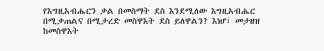የእግዚአብሔርን ቃል በመስማት ደስ እንደሚለው እግዚአብሔር በሚቃጠልና በሚታረድ መስዋእት ደስ ይለዋልን? እነሆ፣ መታዘዝ ከመስዋእት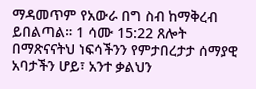ማዳመጥም የአውራ በግ ስብ ከማቅረብ ይበልጣል። 1 ሳሙ 15:22 ጸሎት በማጽናናትህ ነፍሳችንን የምታበረታታ ሰማያዊ አባታችን ሆይ፣ አንተ ቃልህን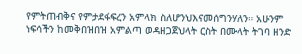የምትጠብቅና የምታደፋፍረን አምላክ ስለሆንህእናመሰግንሃለን። አሁንም ነፍሳችን ከመቅበዝበዝ አምልጣ ወዳዘጋጀህላት ርስት በሙላት ትገባ ዘንድ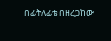በፊትለፊቴ በዘረጋከው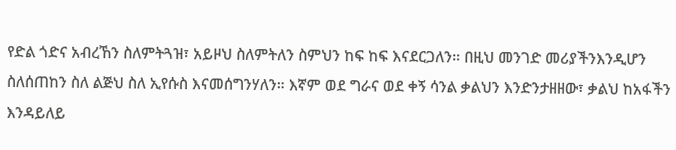የድል ጎድና አብረኸን ስለምትጓዝ፣ አይዞህ ስለምትለን ስምህን ከፍ ከፍ እናደርጋለን። በዚህ መንገድ መሪያችንእንዲሆን ስለሰጠከን ስለ ልጅህ ስለ ኢየሱስ እናመሰግንሃለን። እኛም ወደ ግራና ወደ ቀኝ ሳንል ቃልህን እንድንታዘዘው፣ ቃልህ ከአፋችን እንዳይለይ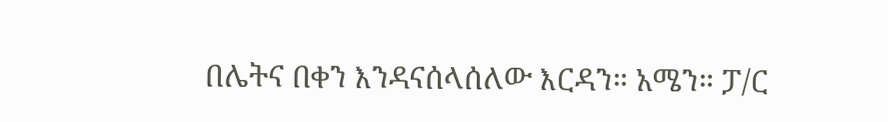በሌትና በቀን እንዳናሰላሰለው እርዳን። አሜን። ፓ/ር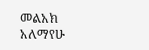መልአክ አለማየሁ